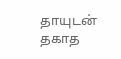தாயுடன் தகாத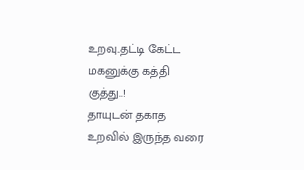உறவு..தட்டி கேட்ட மகனுக்கு கத்தி குத்து..!
தாயுடன் தகாத உறவில் இருந்த வரை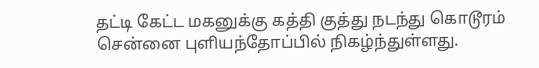தட்டி கேட்ட மகனுக்கு கத்தி குத்து நடந்து கொடூரம் சென்னை புளியந்தோப்பில் நிகழ்ந்துள்ளது.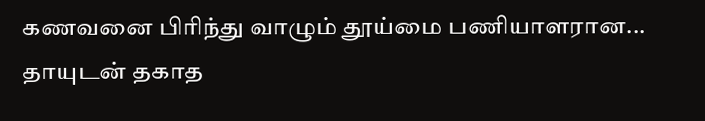கணவனை பிரிந்து வாழும் தூய்மை பணியாளரான...
தாயுடன் தகாத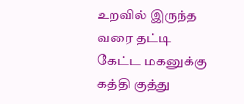உறவில் இருந்த வரை தட்டி கேட்ட மகனுக்கு கத்தி குத்து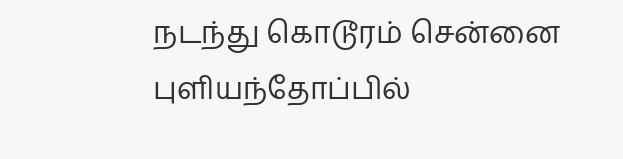நடந்து கொடூரம் சென்னை புளியந்தோப்பில்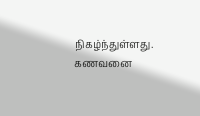நிகழ்ந்துள்ளது. கணவனை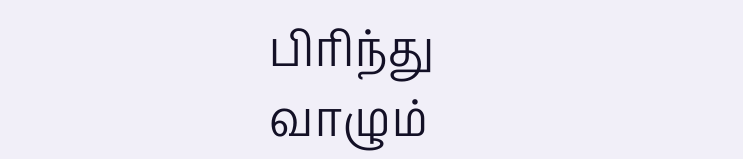பிரிந்து வாழும்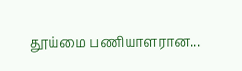தூய்மை பணியாளரான...